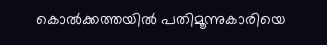കൊൽക്കത്തയിൽ പതിമൂന്നുകാരിയെ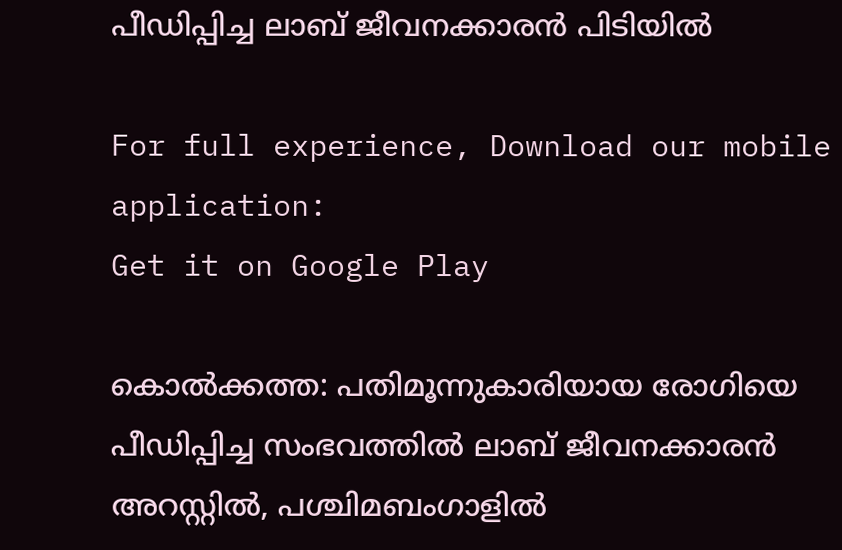പീഡിപ്പിച്ച ലാബ് ജീവനക്കാരൻ പിടിയിൽ

For full experience, Download our mobile application:
Get it on Google Play

കൊൽക്കത്ത: പതിമൂന്നുകാരിയായ രോഗിയെ പീഡിപ്പിച്ച സംഭവത്തിൽ ലാബ് ജീവനക്കാരൻ അറസ്റ്റിൽ, പശ്ചിമബംഗാളിൽ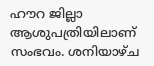ഹൗറ ജില്ലാ ആശുപത്രിയിലാണ് സംഭവം. ശനിയാഴ്ച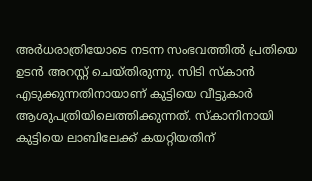അർധരാത്രിയോടെ നടന്ന സംഭവത്തിൽ പ്രതിയെ ഉടൻ അറസ്റ്റ് ചെയ്തിരുന്നു. സിടി സ്കാൻ എടുക്കുന്നതിനായാണ് കുട്ടിയെ വീട്ടുകാർ ആശുപത്രിയിലെത്തിക്കുന്നത്. സ്കാനിനായി കുട്ടിയെ ലാബിലേക്ക് കയറ്റിയതിന്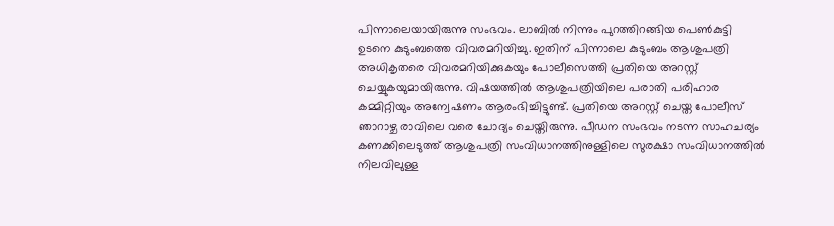പിന്നാലെയായിരുന്നു സംഭവം. ലാബിൽ നിന്നും പുറത്തിറങ്ങിയ പെൺകുട്ടി ഉടനെ കുടുംബത്തെ വിവരമറിയിച്ചു. ഇതിന് പിന്നാലെ കുടുംബം ആശുപത്രി അധികൃതരെ വിവരമറിയിക്കുകയും പോലീസെത്തി പ്രതിയെ അറസ്റ്റ് ചെയ്യുകയുമായിരുന്നു. വിഷയത്തിൽ ആശുപത്രിയിലെ പരാതി പരിഹാര കമ്മിറ്റിയും അന്വേഷണം ആരംഭിച്ചിട്ടുണ്ട്. പ്രതിയെ അറസ്റ്റ് ചെയ്ത പോലീസ് ഞാറാഴ്ച രാവിലെ വരെ ചോദ്യം ചെയ്തിരുന്നു. പീഡന സംഭവം നടന്ന സാഹചര്യം കണക്കിലെടുത്ത് ആശുപത്രി സംവിധാനത്തിനുള്ളിലെ സുരക്ഷാ സംവിധാനത്തിൽ നിലവിലുള്ള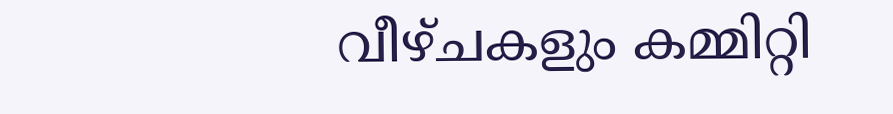വീഴ്ചകളും കമ്മിറ്റി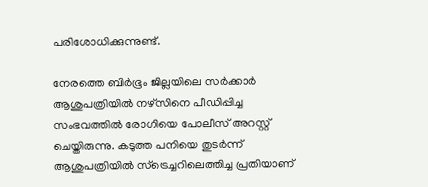പരിശോധിക്കുന്നുണ്ട്.

നേരത്തെ ബിർഭൂം ജില്ലയിലെ സർക്കാർ ആശുപത്രിയിൽ നഴ്‌സിനെ പീഡിപ്പിച്ച സംഭവത്തിൽ രോഗിയെ പോലീസ് അറസ്റ്റ് ചെയ്തിരുന്നു. കടുത്ത പനിയെ തുടർന്ന് ആശുപത്രിയിൽ സ്‌ട്രെച്ചറിലെത്തിച്ച പ്രതിയാണ്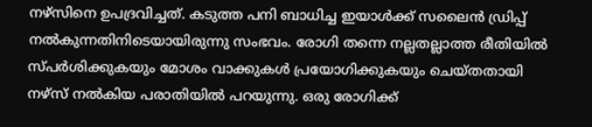നഴ്‌സിനെ ഉപദ്രവിച്ചത്. കടുത്ത പനി ബാധിച്ച ഇയാൾക്ക് സലൈൻ ഡ്രിപ്പ് നൽകുന്നതിനിടെയായിരുന്നു സംഭവം. രോഗി തന്നെ നല്ലതല്ലാത്ത രീതിയിൽ സ്പർശിക്കുകയും മോശം വാക്കുകൾ പ്രയോഗിക്കുകയും ചെയ്തതായി നഴ്‌സ് നൽകിയ പരാതിയിൽ പറയുന്നു. ഒരു രോഗിക്ക്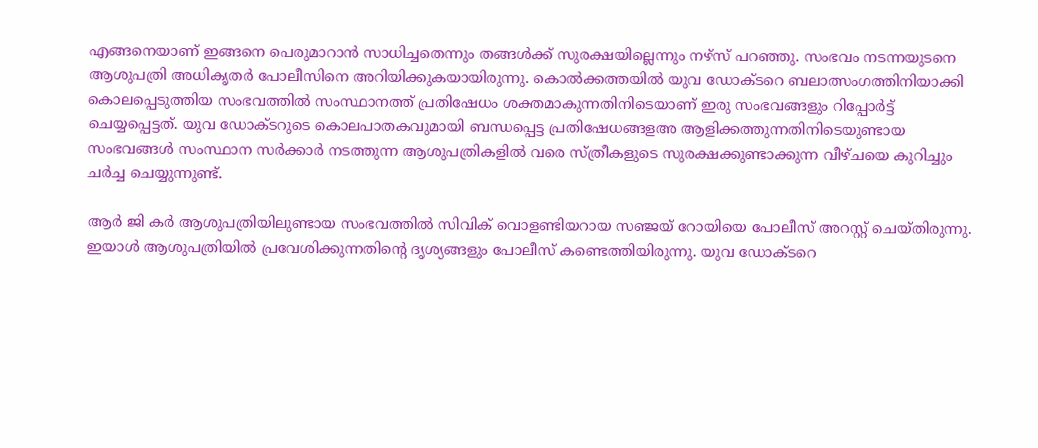എങ്ങനെയാണ് ഇങ്ങനെ പെരുമാറാൻ സാധിച്ചതെന്നും തങ്ങൾക്ക് സുരക്ഷയില്ലെന്നും നഴ്‌സ് പറഞ്ഞു. സംഭവം നടന്നയുടനെ ആശുപത്രി അധികൃതർ പോലീസിനെ അറിയിക്കുകയായിരുന്നു. കൊൽക്കത്തയിൽ യുവ ഡോക്ടറെ ബലാത്സംഗത്തിനിയാക്കി കൊലപ്പെടുത്തിയ സംഭവത്തിൽ സംസ്ഥാനത്ത് പ്രതിഷേധം ശക്തമാകുന്നതിനിടെയാണ് ഇരു സംഭവങ്ങളും റിപ്പോർട്ട് ചെയ്യപ്പെട്ടത്. യുവ ഡോക്ടറുടെ കൊലപാതകവുമായി ബന്ധപ്പെട്ട പ്രതിഷേധങ്ങളഅ‍ ആളിക്കത്തുന്നതിനിടെയുണ്ടായ സംഭവങ്ങൾ സംസ്ഥാന സർക്കാർ നടത്തുന്ന ആശുപത്രികളിൽ വരെ സ്ത്രീകളുടെ സുരക്ഷക്കുണ്ടാക്കുന്ന വീഴ്ചയെ കുറിച്ചും ചർച്ച ചെയ്യുന്നുണ്ട്.

ആർ ജി കർ ആശുപത്രിയിലുണ്ടായ സംഭവത്തിൽ സിവിക് വൊളണ്ടിയറായ സഞ്ജയ് റോയിയെ പോലീസ് അറസ്റ്റ് ചെയ്തിരുന്നു. ഇയാൾ ആശുപത്രിയിൽ പ്രവേശിക്കുന്നതിന്റെ ദൃശ്യങ്ങളും പോലീസ് കണ്ടെത്തിയിരുന്നു. യുവ ഡോക്ടറെ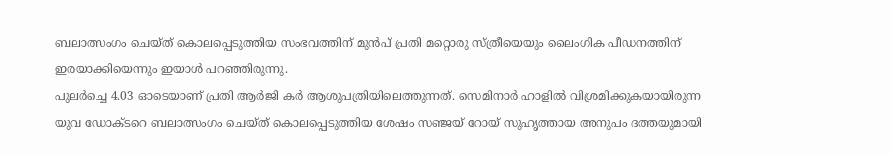ബലാത്സംഗം ചെയ്ത് കൊലപ്പെടുത്തിയ സംഭവത്തിന് മുൻപ് പ്രതി മറ്റൊരു സ്ത്രീയെയും ലൈംഗിക പീഡനത്തിന് ഇരയാക്കിയെന്നും ഇയാൾ പറഞ്ഞിരുന്നു.
പുലർച്ചെ 4.03 ഓടെയാണ് പ്രതി ആർജി കർ ആശുപത്രിയിലെത്തുന്നത്. സെമിനാർ ഹാളിൽ വിശ്രമിക്കുകയായിരുന്ന യുവ ഡോക്ടറെ ബലാത്സംഗം ചെയ്ത് കൊലപ്പെടുത്തിയ ശേഷം സഞ്ജയ് റോയ് സുഹൃത്തായ അനുപം ദത്തയുമായി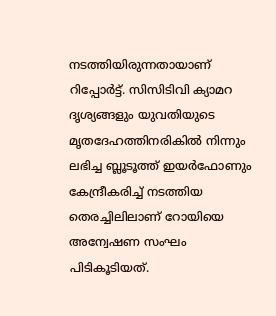നടത്തിയിരുന്നതായാണ് റിപ്പോർട്ട്. സിസിടിവി ക്യാമറ ദൃശ്യങ്ങളും യുവതിയുടെ മൃതദേഹത്തിനരികിൽ നിന്നും ലഭിച്ച ബ്ലൂടൂത്ത് ഇയർഫോണും കേന്ദ്രീകരിച്ച് നടത്തിയ തെരച്ചിലിലാണ് റോയിയെ അന്വേഷണ സംഘം പിടികൂടിയത്.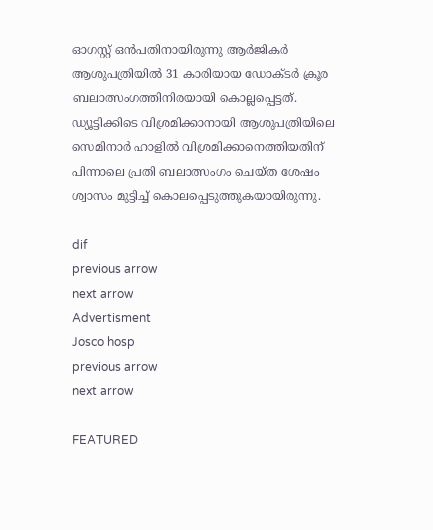ഓഗസ്റ്റ് ഒൻപതിനായിരുന്നു ആർജികർ ആശുപത്രിയിൽ 31 കാരിയായ ഡോക്ടർ ക്രൂര ബലാത്സംഗത്തിനിരയായി കൊല്ലപ്പെട്ടത്. ഡ്യൂട്ടിക്കിടെ വിശ്രമിക്കാനായി ആശുപത്രിയിലെ സെമിനാർ ഹാളിൽ വിശ്രമിക്കാനെത്തിയതിന് പിന്നാലെ പ്രതി ബലാത്സംഗം ചെയ്ത ശേഷം ശ്വാസം മുട്ടിച്ച് കൊലപ്പെടുത്തുകയായിരുന്നു.

dif
previous arrow
next arrow
Advertisment
Josco hosp
previous arrow
next arrow

FEATURED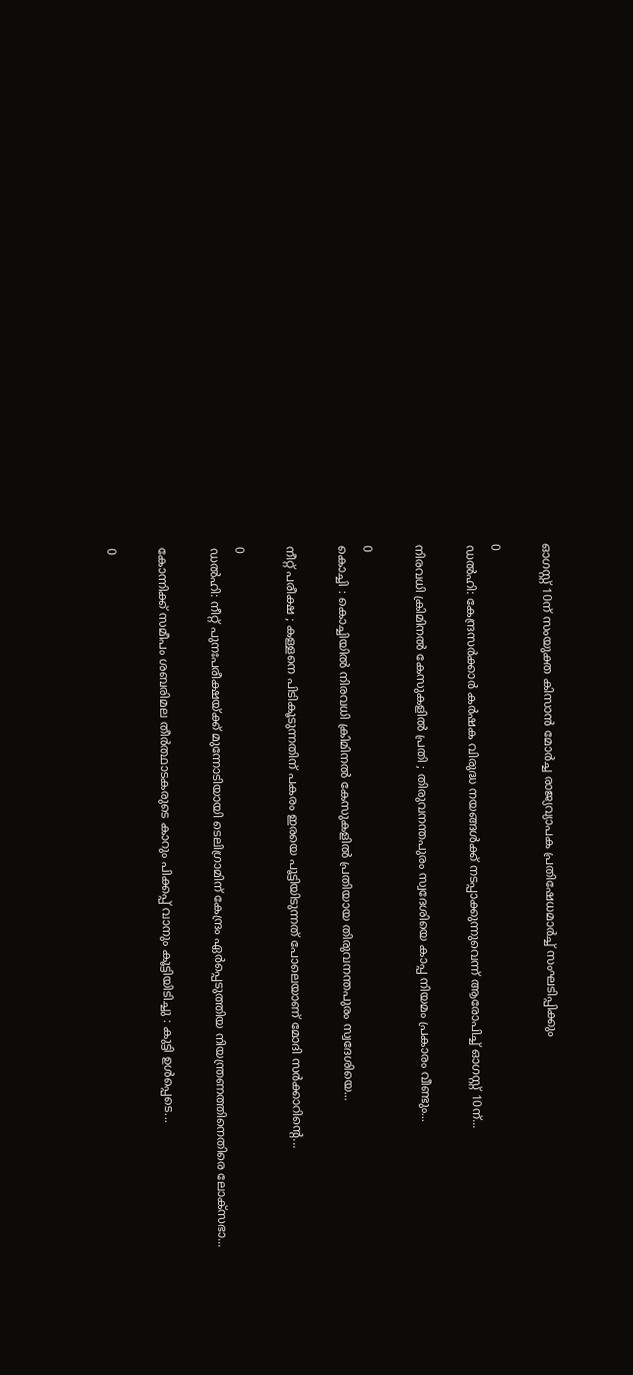ഓഗസ്റ്റ് 10ന് സംയുക്ത കിസാൻ മോർച്ച രാജ്യവ്യാപക പ്രതിഷേധമാർച്ച് സംഘടിപ്പിക്കും

0
ഡൽഹി: കേന്ദ്രസർക്കാർ കർഷക വിരുദ്ധ നയങ്ങൾക്ക് നടപ്പാക്കുന്നുവെന്ന് ആരോപിച്ച് ഓഗസ്റ്റ് 10ന്...

നിരവധി ക്രിമിനൽ കേസുകളിൽ പ്രതി ; തിരുവനന്തപുരം സ്വദേശിയെ കാപ്പ നിയമം പ്രകാരം വീണ്ടും...

0
കൊച്ചി : കൊച്ചിയിൽ നിരവധി ക്രിമിനൽ കേസുകളിൽ പ്രതിയായ തിരുവനന്തപുരം സ്വദേശിയെ...

നീറ്റ് പരീക്ഷ ; കള്ളനെ പിടികൂടുന്നതിന് പകരം ഇരയെ പൂട്ടിയിടുന്നത് പോലെയാണ് മോദി സർക്കാറിന്റെ...

0
ഡൽഹി: നീറ്റ് പുനഃപരീക്ഷയ്ക്ക് മുന്നോടിയായി ടെലിഗ്രാമിന് കേന്ദ്രം ഏർപ്പെടുത്തിയ നിയന്ത്രണത്തിനെതിരെ ലോക്സഭാ...

കോന്നിക്ക് സമീപം ശബരിമല തീർത്ഥാടകരുടെ കാറും പിക്കപ്പ് വാനും കൂട്ടിയിടിച്ചു : കുട്ടി ഉൾപ്പെടെ...

0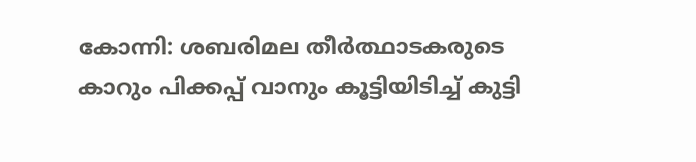കോന്നി: ശബരിമല തീർത്ഥാടകരുടെ കാറും പിക്കപ്പ് വാനും കൂട്ടിയിടിച്ച് കുട്ടി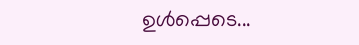ഉൾപ്പെടെ...